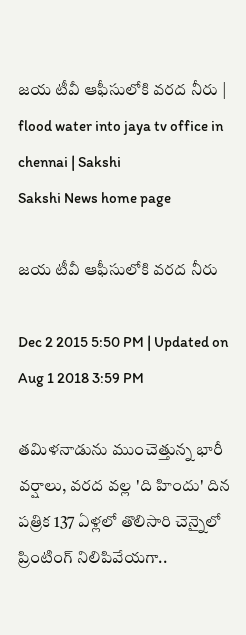జయ టీవీ ఆఫీసులోకి వరద నీరు | flood water into jaya tv office in chennai | Sakshi
Sakshi News home page

జయ టీవీ ఆఫీసులోకి వరద నీరు

Dec 2 2015 5:50 PM | Updated on Aug 1 2018 3:59 PM

తమిళనాడును ముంచెత్తున్న భారీ వర్షాలు, వరద వల్ల 'ది హిందు' దిన పత్రిక 137 ఏళ్లలో తొలిసారి చెన్నైలో ప్రింటింగ్ నిలిపివేయగా..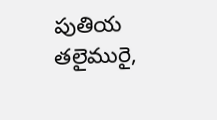పుతియ తలైమురై,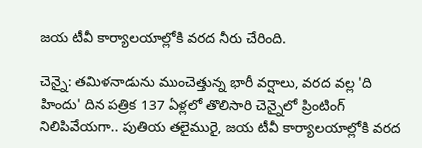జయ టీవీ కార్యాలయాల్లోకి వరద నీరు చేరింది.

చెన్నై: తమిళనాడును ముంచెత్తున్న భారీ వర్షాలు, వరద వల్ల 'ది హిందు' దిన పత్రిక 137 ఏళ్లలో తొలిసారి చెన్నైలో ప్రింటింగ్ నిలిపివేయగా.. పుతియ తలైమురై, జయ టీవీ కార్యాలయాల్లోకి వరద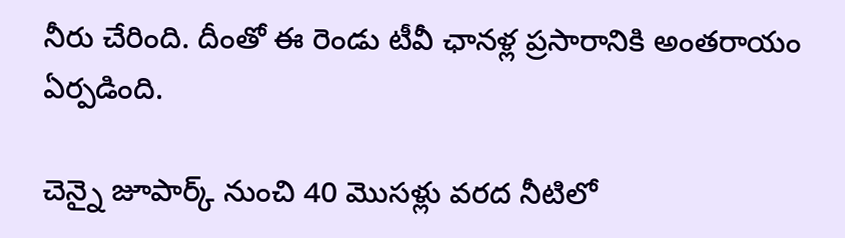నీరు చేరింది. దీంతో ఈ రెండు టీవీ ఛానళ్ల ప్రసారానికి అంతరాయం ఏర్పడింది.

చెన్నై జూపార్క్ నుంచి 40 మొసళ్లు వరద నీటిలో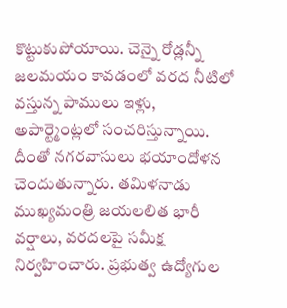కొట్టుకుపోయాయి. చెన్నై రోడ్లన్నీ జలమయం కావడంలో వరద నీటిలో వస్తున్న పాములు ఇళ్లు, అపార్ట్మెంట్లలో సంచరిస్తున్నాయి. దీంతో నగరవాసులు భయాందోళన చెందుతున్నారు. తమిళనాడు ముఖ్యమంత్రి జయలలిత భారీ వర్షాలు, వరదలపై సమీక్ష నిర్వహించారు. ప్రభుత్వ ఉద్యోగుల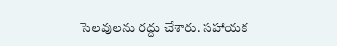సెలవులను రద్దు చేశారు. సహాయక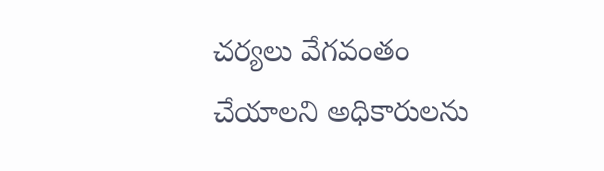చర్యలు వేగవంతం చేయాలని అధికారులను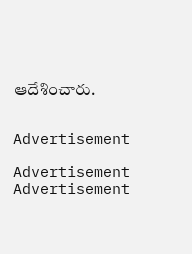ఆదేశించారు.


Advertisement

Advertisement
Advertisement